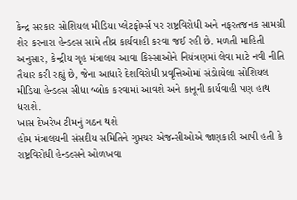કેન્દ્ર સરકાર સોશિયલ મીડિયા પ્લેટફોર્મ્સ પર રાષ્ટ્રવિરોધી અને નફરતજનક સામગ્રી શેર કરનારા હેન્ડલ્સ સામે તીવ્ર કાર્યવાહી કરવા જઈ રહી છે. મળતી માહિતી અનુસાર, કેન્દ્રીય ગૃહ મંત્રાલય આવા કિસ્સાઓને નિયંત્રણમાં લેવા માટે નવી નીતિ તૈયાર કરી રહ્યું છે, જેના આધારે દેશવિરોધી પ્રવૃત્તિઓમાં સંડોાયેલા સોશિયલ મીડિયા હેન્ડલ્સ સીધા બ્લોક કરવામાં આવશે અને કાનૂની કાર્યવાહી પણ હાથ ધરાશે.
ખાસ દેખરેખ ટીમનું ગઠન થશે
હોમ મંત્રાલયની સંસદીય સમિતિને ગુપ્તચર એજન્સીઓએ જાણકારી આપી હતી કે રાષ્ટ્રવિરોધી હેન્ડલ્સને ઓળખવા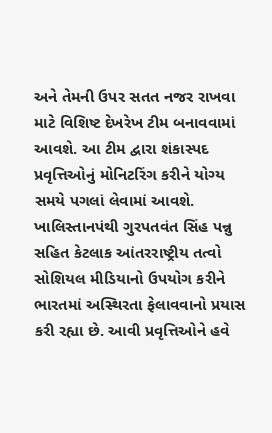અને તેમની ઉપર સતત નજર રાખવા માટે વિશિષ્ટ દેખરેખ ટીમ બનાવવામાં આવશે. આ ટીમ દ્વારા શંકાસ્પદ પ્રવૃત્તિઓનું મોનિટરિંગ કરીને યોગ્ય સમયે પગલાં લેવામાં આવશે.
ખાલિસ્તાનપંથી ગુરપતવંત સિંહ પન્નુ સહિત કેટલાક આંતરરાષ્ટ્રીય તત્વો સોશિયલ મીડિયાનો ઉપયોગ કરીને ભારતમાં અસ્થિરતા ફેલાવવાનો પ્રયાસ કરી રહ્યા છે. આવી પ્રવૃત્તિઓને હવે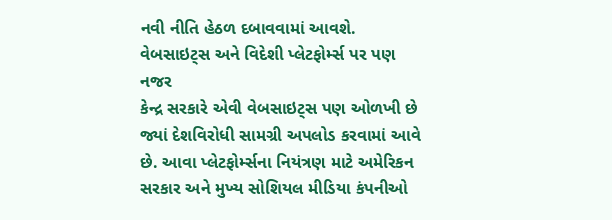નવી નીતિ હેઠળ દબાવવામાં આવશે.
વેબસાઇટ્સ અને વિદેશી પ્લેટફોર્મ્સ પર પણ નજર
કેન્દ્ર સરકારે એવી વેબસાઇટ્સ પણ ઓળખી છે જ્યાં દેશવિરોધી સામગ્રી અપલોડ કરવામાં આવે છે. આવા પ્લેટફોર્મ્સના નિયંત્રણ માટે અમેરિકન સરકાર અને મુખ્ય સોશિયલ મીડિયા કંપનીઓ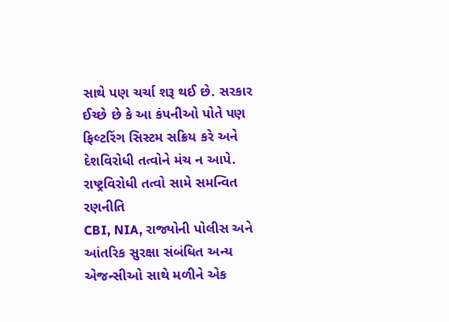સાથે પણ ચર્ચા શરૂ થઈ છે. સરકાર ઈચ્છે છે કે આ કંપનીઓ પોતે પણ ફિલ્ટરિંગ સિસ્ટમ સક્રિય કરે અને દેશવિરોધી તત્વોને મંચ ન આપે.
રાષ્ટ્રવિરોધી તત્વો સામે સમન્વિત રણનીતિ
CBI, NIA, રાજ્યોની પોલીસ અને આંતરિક સુરક્ષા સંબંધિત અન્ય એજન્સીઓ સાથે મળીને એક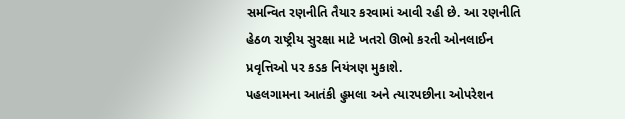સમન્વિત રણનીતિ તૈયાર કરવામાં આવી રહી છે. આ રણનીતિ હેઠળ રાષ્ટ્રીય સુરક્ષા માટે ખતરો ઊભો કરતી ઓનલાઈન પ્રવૃત્તિઓ પર કડક નિયંત્રણ મુકાશે.
પહલગામના આતંકી હુમલા અને ત્યારપછીના ઓપરેશન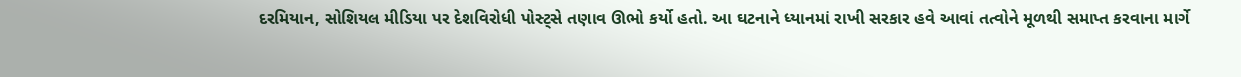દરમિયાન, સોશિયલ મીડિયા પર દેશવિરોધી પોસ્ટ્સે તણાવ ઊભો કર્યો હતો. આ ઘટનાને ધ્યાનમાં રાખી સરકાર હવે આવાં તત્વોને મૂળથી સમાપ્ત કરવાના માર્ગે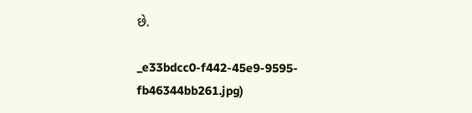છે.

_e33bdcc0-f442-45e9-9595-fb46344bb261.jpg)